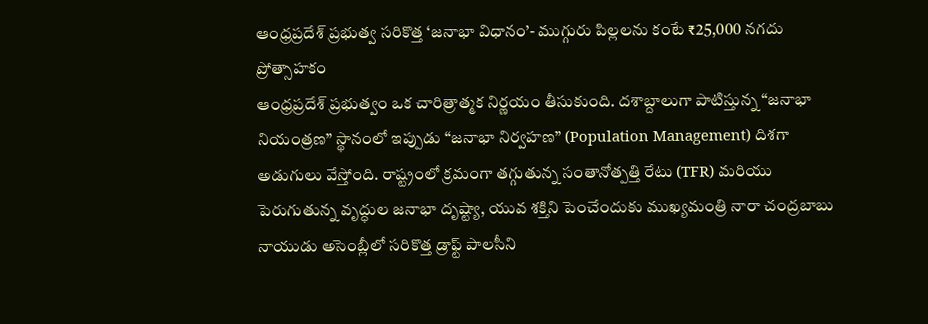ఆంధ్రప్రదేశ్ ప్రభుత్వ సరికొత్త ‘జనాభా విధానం’- ముగ్గురు పిల్లలను కంటే ₹25,000 నగదు ప్రోత్సాహకం
ఆంధ్రప్రదేశ్ ప్రభుత్వం ఒక చారిత్రాత్మక నిర్ణయం తీసుకుంది. దశాబ్దాలుగా పాటిస్తున్న “జనాభా నియంత్రణ” స్థానంలో ఇప్పుడు “జనాభా నిర్వహణ” (Population Management) దిశగా అడుగులు వేస్తోంది. రాష్ట్రంలో క్రమంగా తగ్గుతున్న సంతానోత్పత్తి రేటు (TFR) మరియు పెరుగుతున్న వృద్ధుల జనాభా దృష్ట్యా, యువ శక్తిని పెంచేందుకు ముఖ్యమంత్రి నారా చంద్రబాబు నాయుడు అసెంబ్లీలో సరికొత్త డ్రాఫ్ట్ పాలసీని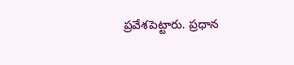ప్రవేశపెట్టారు. ప్రధాన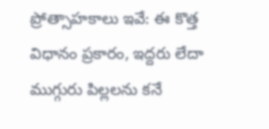ప్రోత్సాహకాలు ఇవే: ఈ కొత్త విధానం ప్రకారం, ఇద్దరు లేదా ముగ్గురు పిల్లలను కనే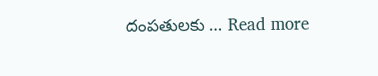దంపతులకు … Read more